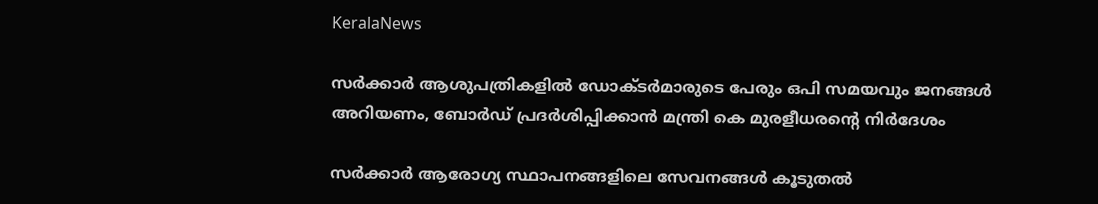KeralaNews

സർക്കാർ ആശുപത്രികളിൽ ഡോക്ടർമാരുടെ പേരും ഒപി സമയവും ജനങ്ങൾ അറിയണം, ബോർഡ് പ്രദർശിപ്പിക്കാൻ മന്ത്രി കെ മുരളീധരന്‍റെ നിർദേശം

സർക്കാർ ആരോഗ്യ സ്ഥാപനങ്ങളിലെ സേവനങ്ങൾ കൂടുതൽ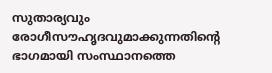സുതാര്യവും രോഗീസൗഹൃദവുമാക്കുന്നതിന്റെ ഭാഗമായി സംസ്ഥാനത്തെ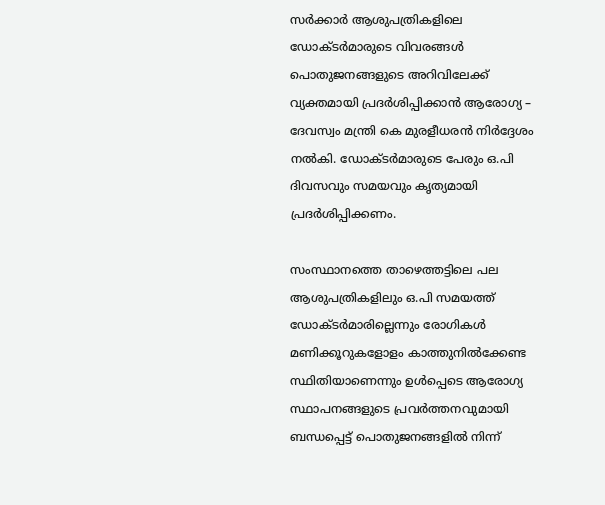സർക്കാർ ആശുപത്രികളിലെ ഡോക്ടർമാരുടെ വിവരങ്ങൾ പൊതുജനങ്ങളുടെ അറിവിലേക്ക് വ്യക്തമായി പ്രദർശിപ്പിക്കാൻ ആരോഗ്യ – ദേവസ്വം മന്ത്രി കെ മുരളീധരൻ നിർദ്ദേശം നൽകി. ഡോക്ടർമാരുടെ പേരും ഒ.പി ദിവസവും സമയവും കൃത്യമായി പ്രദർശിപ്പിക്കണം.

സംസ്ഥാനത്തെ താഴെത്തട്ടിലെ പല ആശുപത്രികളിലും ഒ.പി സമയത്ത് ഡോക്ടർമാരില്ലെന്നും രോഗികൾ മണിക്കൂറുകളോളം കാത്തുനിൽക്കേണ്ട സ്ഥിതിയാണെന്നും ഉൾപ്പെടെ ആരോഗ്യ സ്ഥാപനങ്ങളുടെ പ്രവർത്തനവുമായി ബന്ധപ്പെട്ട് പൊതുജനങ്ങളിൽ നിന്ന്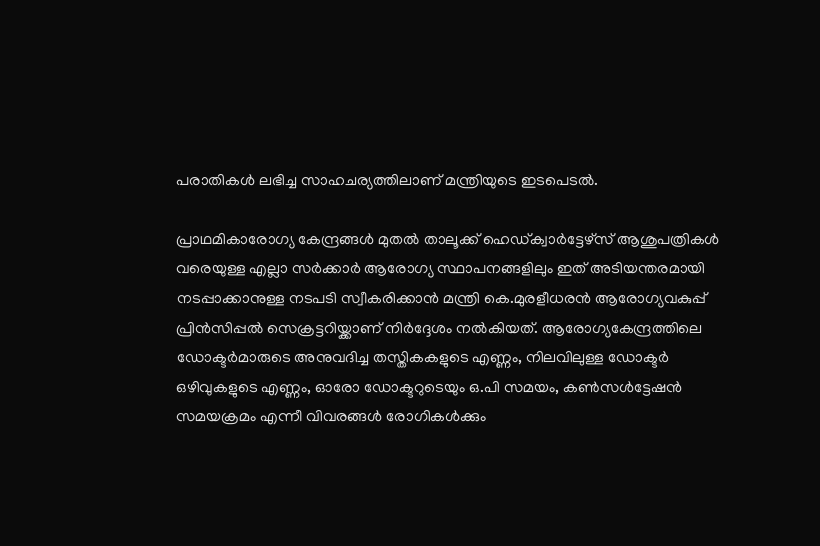പരാതികൾ ലഭിച്ച സാഹചര്യത്തിലാണ് മന്ത്രിയുടെ ഇടപെടൽ.

പ്രാഥമികാരോഗ്യ കേന്ദ്രങ്ങൾ മുതൽ താലൂക്ക് ഹെഡ്ക്വാർട്ടേഴ്സ് ആശുപത്രികൾ വരെയുള്ള എല്ലാ സർക്കാർ ആരോഗ്യ സ്ഥാപനങ്ങളിലും ഇത് അടിയന്തരമായി നടപ്പാക്കാനുള്ള നടപടി സ്വീകരിക്കാൻ മന്ത്രി കെ.മുരളീധരൻ ആരോഗ്യവകുപ്പ് പ്രിൻസിപ്പൽ സെക്രട്ടറിയ്ക്കാണ് നിർദ്ദേശം നൽകിയത്. ആരോഗ്യകേന്ദ്രത്തിലെ ഡോക്ടർമാരുടെ അനുവദിച്ച തസ്തികകളുടെ എണ്ണം, നിലവിലുള്ള ഡോക്ടർ ഒഴിവുകളുടെ എണ്ണം, ഓരോ ഡോക്ടറുടെയും ഒ.പി സമയം, കൺസൾട്ടേഷൻ സമയക്രമം എന്നീ വിവരങ്ങൾ രോഗികൾക്കും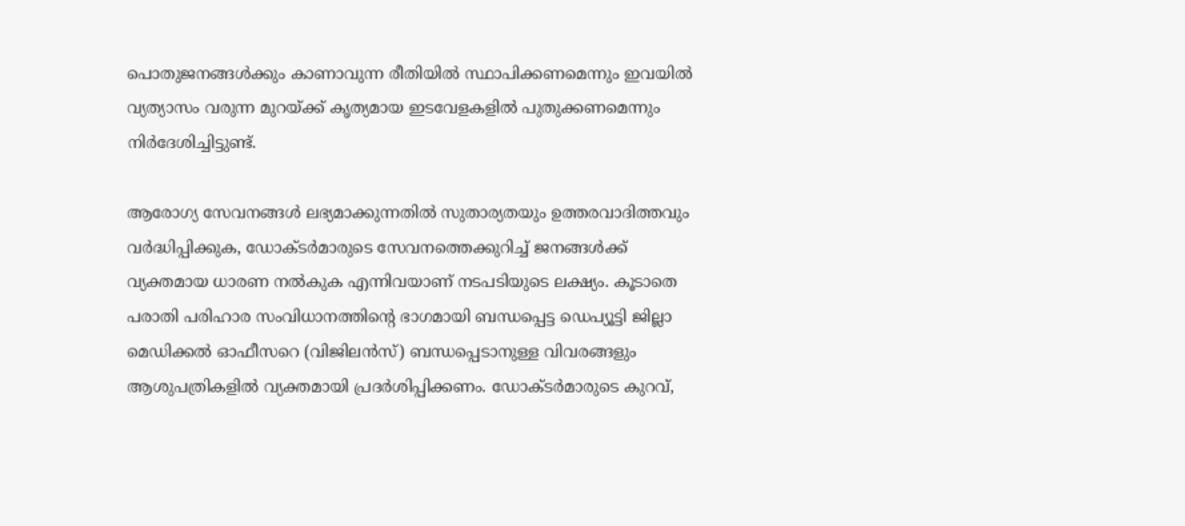പൊതുജനങ്ങൾക്കും കാണാവുന്ന രീതിയിൽ സ്ഥാപിക്കണമെന്നും ഇവയിൽ വ്യത്യാസം വരുന്ന മുറയ്ക്ക് കൃത്യമായ ഇടവേളകളിൽ പുതുക്കണമെന്നും നിർദേശിച്ചിട്ടുണ്ട്.

ആരോഗ്യ സേവനങ്ങൾ ലഭ്യമാക്കുന്നതിൽ സുതാര്യതയും ഉത്തരവാദിത്തവും വർദ്ധിപ്പിക്കുക, ഡോക്ടർമാരുടെ സേവനത്തെക്കുറിച്ച് ജനങ്ങൾക്ക് വ്യക്തമായ ധാരണ നൽകുക എന്നിവയാണ് നടപടിയുടെ ലക്ഷ്യം. കൂടാതെ പരാതി പരിഹാര സംവിധാനത്തിന്റെ ഭാഗമായി ബന്ധപ്പെട്ട ഡെപ്യൂട്ടി ജില്ലാ മെഡിക്കൽ ഓഫീസറെ (വിജിലൻസ്) ബന്ധപ്പെടാനുള്ള വിവരങ്ങളും ആശുപത്രികളിൽ വ്യക്തമായി പ്രദർശിപ്പിക്കണം. ഡോക്ടർമാരുടെ കുറവ്,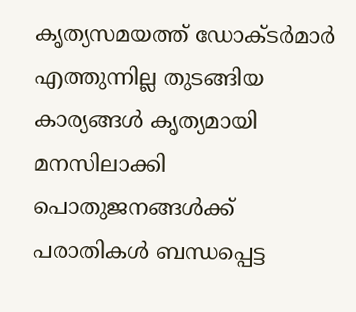കൃത്യസമയത്ത് ഡോക്ടർമാർ എത്തുന്നില്ല തുടങ്ങിയ കാര്യങ്ങൾ കൃത്യമായി മനസിലാക്കി പൊതുജനങ്ങൾക്ക് പരാതികൾ ബന്ധപ്പെട്ട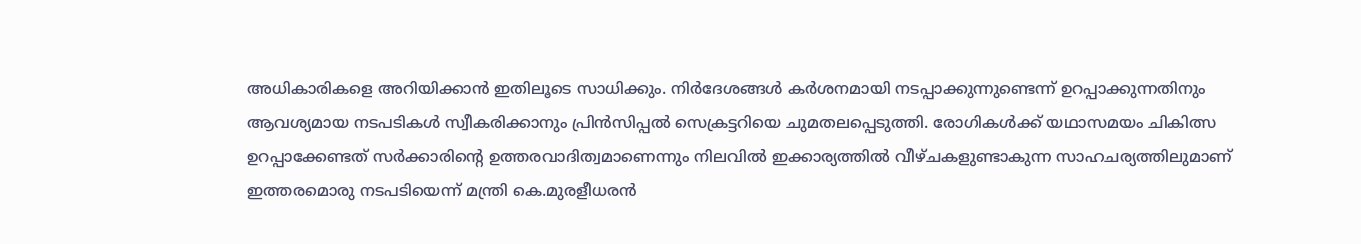അധികാരികളെ അറിയിക്കാൻ ഇതിലൂടെ സാധിക്കും. നിർദേശങ്ങൾ കർശനമായി നടപ്പാക്കുന്നുണ്ടെന്ന് ഉറപ്പാക്കുന്നതിനും ആവശ്യമായ നടപടികൾ സ്വീകരിക്കാനും പ്രിൻസിപ്പൽ സെക്രട്ടറിയെ ചുമതലപ്പെടുത്തി. രോഗികൾക്ക് യഥാസമയം ചികിത്സ ഉറപ്പാക്കേണ്ടത് സർക്കാരിന്റെ ഉത്തരവാദിത്വമാണെന്നും നിലവിൽ ഇക്കാര്യത്തിൽ വീഴ്ചകളുണ്ടാകുന്ന സാഹചര്യത്തിലുമാണ് ഇത്തരമൊരു നടപടിയെന്ന് മന്ത്രി കെ.മുരളീധരൻ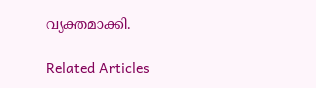വ്യക്തമാക്കി.

Related Articles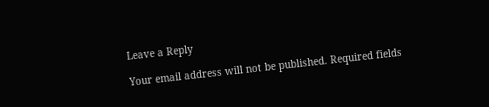Leave a Reply

Your email address will not be published. Required fields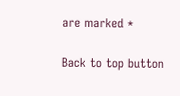are marked *

Back to top button